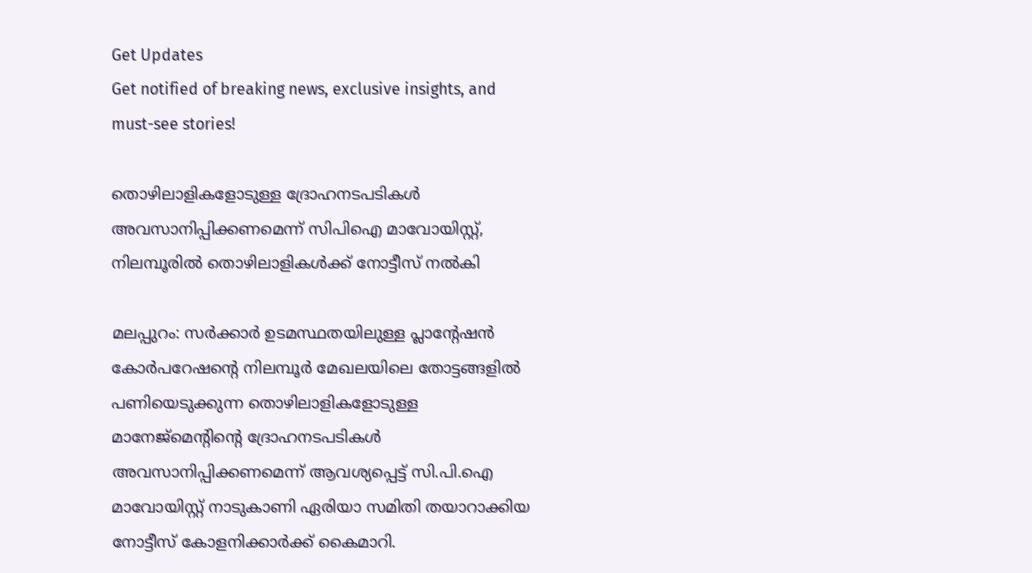Get Updates
Get notified of breaking news, exclusive insights, and must-see stories!

തൊഴിലാളികളോടുള്ള ദ്രോഹനടപടികള്‍ അവസാനിപ്പിക്കണമെന്ന് സിപിഐ മാവോയിസ്റ്റ്, നിലമ്പൂരില്‍ തൊഴിലാളികള്‍ക്ക് നോട്ടീസ് നല്‍കി

മലപ്പുറം: സര്‍ക്കാര്‍ ഉടമസ്ഥതയിലുള്ള പ്ലാന്റേഷന്‍ കോര്‍പറേഷന്റെ നിലമ്പൂര്‍ മേഖലയിലെ തോട്ടങ്ങളില്‍ പണിയെടുക്കുന്ന തൊഴിലാളികളോടുള്ള മാനേജ്‌മെന്റിന്റെ ദ്രോഹനടപടികള്‍ അവസാനിപ്പിക്കണമെന്ന് ആവശ്യപ്പെട്ട് സി.പി.ഐ മാവോയിസ്റ്റ് നാടുകാണി ഏരിയാ സമിതി തയാറാക്കിയ നോട്ടീസ് കോളനിക്കാര്‍ക്ക് കൈമാറി.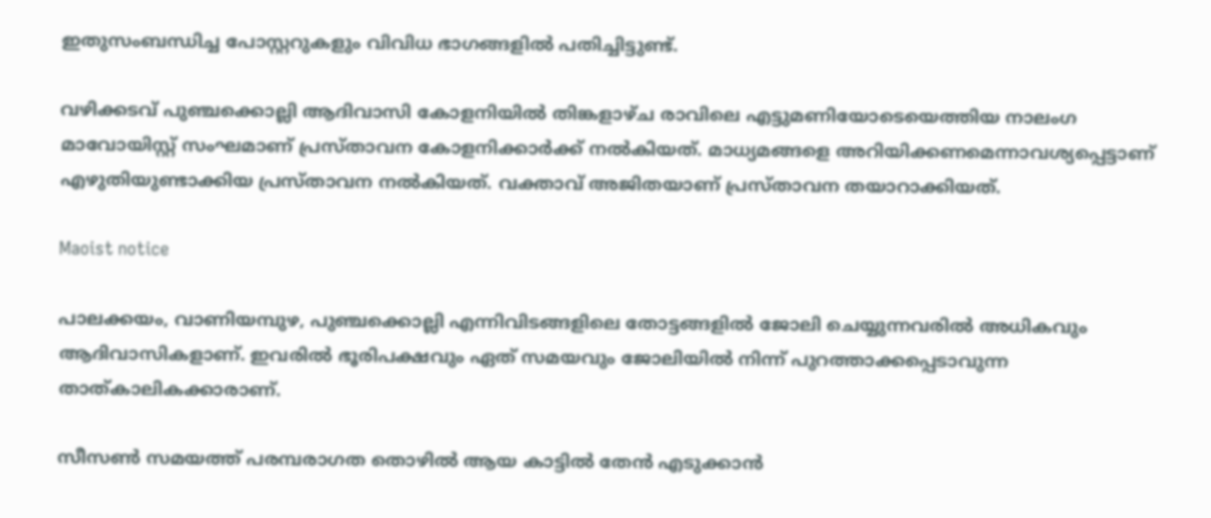ഇതുസംബന്ധിച്ച പോസ്റ്ററുകളും വിവിധ ഭാഗങ്ങളില്‍ പതിച്ചിട്ടുണ്ട്.

വഴിക്കടവ് പുഞ്ചക്കൊല്ലി ആദിവാസി കോളനിയില്‍ തിങ്കളാഴ്ച രാവിലെ എട്ടുമണിയോടെയെത്തിയ നാലംഗ മാവോയിസ്റ്റ് സംഘമാണ് പ്രസ്താവന കോളനിക്കാര്‍ക്ക് നല്‍കിയത്. മാധ്യമങ്ങളെ അറിയിക്കണമെന്നാവശ്യപ്പെട്ടാണ് എഴുതിയുണ്ടാക്കിയ പ്രസ്താവന നല്‍കിയത്. വക്താവ് അജിതയാണ് പ്രസ്താവന തയാറാക്കിയത്.

Maoist notice

പാലക്കയം, വാണിയമ്പുഴ, പുഞ്ചക്കൊല്ലി എന്നിവിടങ്ങളിലെ തോട്ടങ്ങളില്‍ ജോലി ചെയ്യുന്നവരില്‍ അധികവും ആദിവാസികളാണ്. ഇവരില്‍ ഭൂരിപക്ഷവും ഏത് സമയവും ജോലിയില്‍ നിന്ന് പുറത്താക്കപ്പെടാവുന്ന താത്കാലികക്കാരാണ്.

സീസണ്‍ സമയത്ത് പരമ്പരാഗത തൊഴില്‍ ആയ കാട്ടില്‍ തേന്‍ എടുക്കാന്‍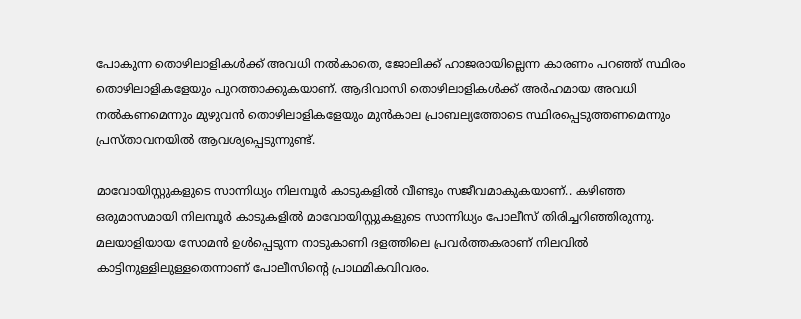പോകുന്ന തൊഴിലാളികള്‍ക്ക് അവധി നല്‍കാതെ, ജോലിക്ക് ഹാജരായില്ലെന്ന കാരണം പറഞ്ഞ് സ്ഥിരം തൊഴിലാളികളേയും പുറത്താക്കുകയാണ്. ആദിവാസി തൊഴിലാളികള്‍ക്ക് അര്‍ഹമായ അവധി നല്‍കണമെന്നും മുഴുവന്‍ തൊഴിലാളികളേയും മുന്‍കാല പ്രാബല്യത്തോടെ സ്ഥിരപ്പെടുത്തണമെന്നും പ്രസ്താവനയില്‍ ആവശ്യപ്പെടുന്നുണ്ട്.

മാവോയിസ്റ്റുകളുടെ സാന്നിധ്യം നിലമ്പൂര്‍ കാടുകളില്‍ വീണ്ടും സജീവമാകുകയാണ്.. കഴിഞ്ഞ ഒരുമാസമായി നിലമ്പൂര്‍ കാടുകളില്‍ മാവോയിസ്റ്റുകളുടെ സാന്നിധ്യം പോലീസ് തിരിച്ചറിഞ്ഞിരുന്നു. മലയാളിയായ സോമന്‍ ഉള്‍പ്പെടുന്ന നാടുകാണി ദളത്തിലെ പ്രവര്‍ത്തകരാണ് നിലവില്‍ കാട്ടിനുള്ളിലുള്ളതെന്നാണ് പോലീസിന്റെ പ്രാഥമികവിവരം.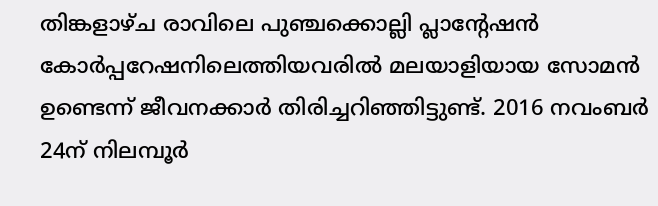തിങ്കളാഴ്ച രാവിലെ പുഞ്ചക്കൊല്ലി പ്ലാന്റേഷന്‍ കോര്‍പ്പറേഷനിലെത്തിയവരില്‍ മലയാളിയായ സോമന്‍ ഉണ്ടെന്ന് ജീവനക്കാര്‍ തിരിച്ചറിഞ്ഞിട്ടുണ്ട്. 2016 നവംബര്‍ 24ന് നിലമ്പൂര്‍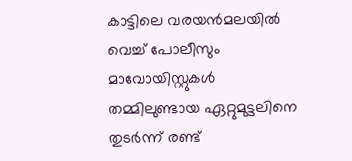കാട്ടിലെ വരയന്‍മലയില്‍ വെച്ച് പോലീസും മാവോയിസ്റ്റുകള്‍ തമ്മിലുണ്ടായ ഏറ്റുമുട്ടലിനെ തുടര്‍ന്ന് രണ്ട്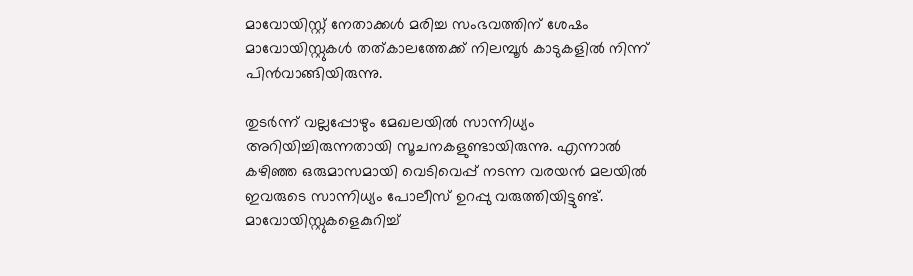മാവോയിസ്റ്റ് നേതാക്കള്‍ മരിച്ച സംഭവത്തിന് ശേഷം മാവോയിസ്റ്റുകള്‍ തത്കാലത്തേക്ക് നിലമ്പൂര്‍ കാടുകളില്‍ നിന്ന് പിന്‍വാങ്ങിയിരുന്നു.

തുടര്‍ന്ന് വല്ലപ്പോഴും മേഖലയില്‍ സാന്നിധ്യം അറിയിച്ചിരുന്നതായി സൂചനകളുണ്ടായിരുന്നു. എന്നാല്‍ കഴിഞ്ഞ ഒരുമാസമായി വെടിവെപ്പ് നടന്ന വരയന്‍ മലയില്‍ ഇവരുടെ സാന്നിധ്യം പോലീസ് ഉറപ്പു വരുത്തിയിട്ടുണ്ട്. മാവോയിസ്റ്റുകളെകുറിച്ച്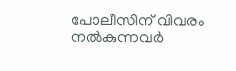പോലീസിന് വിവരം നല്‍കുന്നവര്‍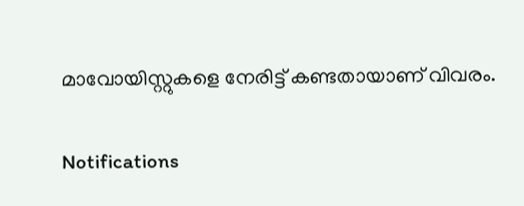മാവോയിസ്റ്റുകളെ നേരിട്ട് കണ്ടതായാണ് വിവരം.

Notifications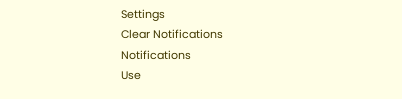Settings
Clear Notifications
Notifications
Use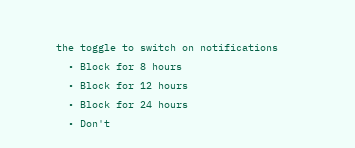the toggle to switch on notifications
  • Block for 8 hours
  • Block for 12 hours
  • Block for 24 hours
  • Don't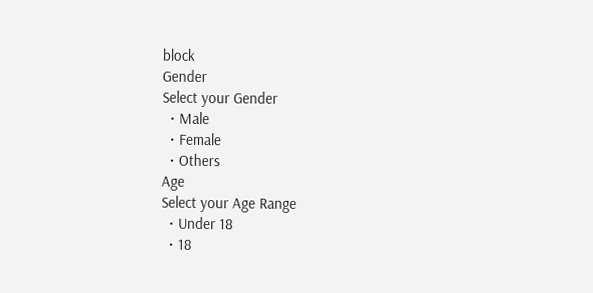block
Gender
Select your Gender
  • Male
  • Female
  • Others
Age
Select your Age Range
  • Under 18
  • 18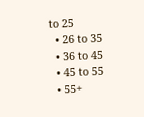to 25
  • 26 to 35
  • 36 to 45
  • 45 to 55
  • 55+